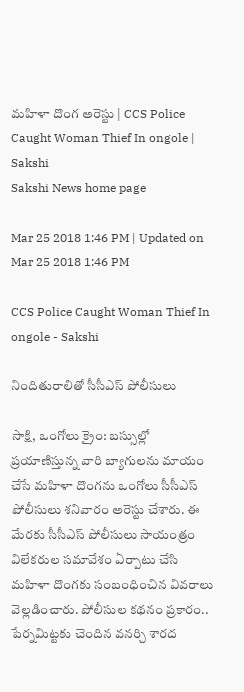మహిళా దొంగ అరెస్టు | CCS Police Caught Woman Thief In ongole | Sakshi
Sakshi News home page

Mar 25 2018 1:46 PM | Updated on Mar 25 2018 1:46 PM

CCS Police Caught Woman Thief In ongole - Sakshi

నిందితురాలితో సీసీఎస్‌ పోలీసులు

సాక్షి, ఒంగోలు క్రైం: బస్సుల్లో ప్రయాణిస్తున్న వారి బ్యాగులను మాయం చేసే మహిళా దొంగను ఒంగోలు సీసీఎస్‌ పోలీసులు శనివారం అరెస్టు చేశారు. ఈ మేరకు సీసీఎస్‌ పోలీసులు సాయంత్రం విలేకరుల సమావేశం ఏర్పాటు చేసి మహిళా దొంగకు సంబంధించిన వివరాలు వెల్లడించారు. పోలీసుల కథనం ప్రకారం.. పేర్నమిట్టకు చెందిన వనర్చి శారద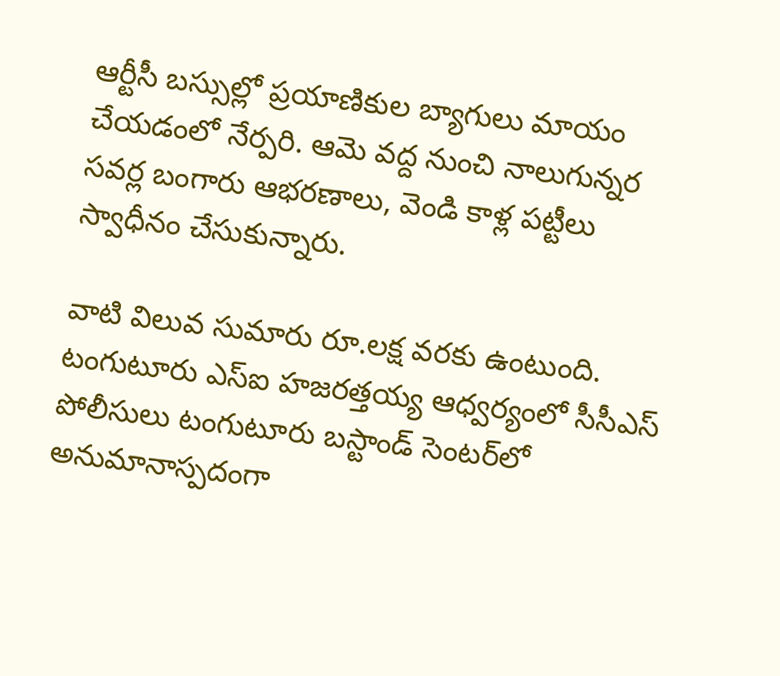ఆర్టీసీ బస్సుల్లో ప్రయాణికుల బ్యాగులు మాయం చేయడంలో నేర్పరి. ఆమె వద్ద నుంచి నాలుగున్నర సవర్ల బంగారు ఆభరణాలు, వెండి కాళ్ల పట్టీలు స్వాధీనం చేసుకున్నారు.

వాటి విలువ సుమారు రూ.లక్ష వరకు ఉంటుంది. టంగుటూరు ఎస్‌ఐ హజరత్తయ్య ఆధ్వర్యంలో సీసీఎస్‌ పోలీసులు టంగుటూరు బస్టాండ్‌ సెంటర్‌లో అనుమానాస్పదంగా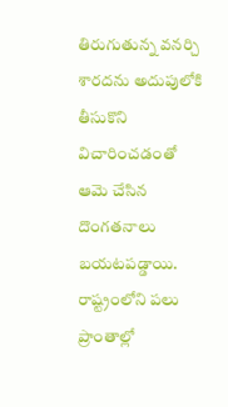తిరుగుతున్న వనర్చి శారదను అదుపులోకి తీసుకొని విచారించడంతో ఆమె చేసిన దొంగతనాలు బయటపడ్డాయి. రాష్ట్రంలోని పలు ప్రాంతాల్లో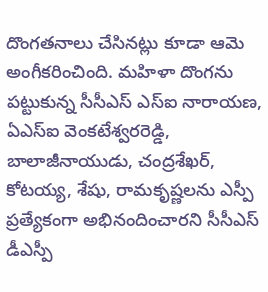దొంగతనాలు చేసినట్లు కూడా ఆమె అంగీకరించింది. మహిళా దొంగను పట్టుకున్న సీసీఎస్‌ ఎస్‌ఐ నారాయణ, ఏఎస్‌ఐ వెంకటేశ్వరరెడ్డి, బాలాజీనాయుడు, చంద్రశేఖర్, కోటయ్య, శేషు, రామకృష్ణలను ఎస్పీ ప్రత్యేకంగా అభినందించారని సీసీఎస్‌ డీఎస్పీ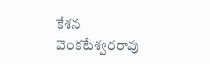కేశన వెంకటేశ్వరరావు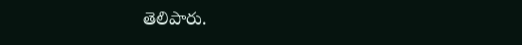తెలిపారు.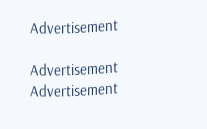Advertisement

Advertisement
Advertisement